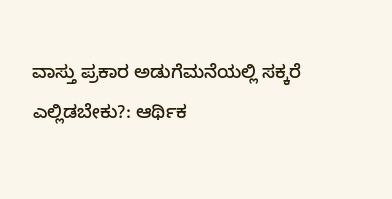ವಾಸ್ತು ಪ್ರಕಾರ ಅಡುಗೆಮನೆಯಲ್ಲಿ ಸಕ್ಕರೆ ಎಲ್ಲಿಡಬೇಕು?: ಆರ್ಥಿಕ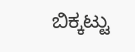ಬಿಕ್ಕಟ್ಟು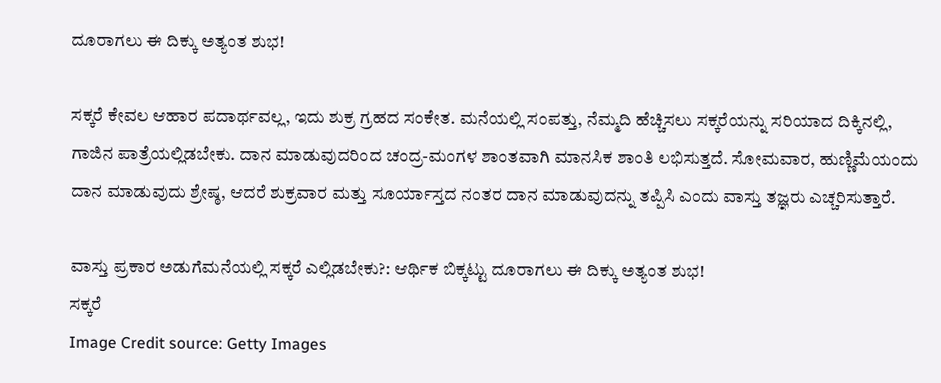ದೂರಾಗಲು ಈ ದಿಕ್ಕು ಅತ್ಯಂತ ಶುಭ!

ಸಕ್ಕರೆ ಕೇವಲ ಆಹಾರ ಪದಾರ್ಥವಲ್ಲ, ಇದು ಶುಕ್ರ ಗ್ರಹದ ಸಂಕೇತ. ಮನೆಯಲ್ಲಿ ಸಂಪತ್ತು, ನೆಮ್ಮದಿ ಹೆಚ್ಚಿಸಲು ಸಕ್ಕರೆಯನ್ನು ಸರಿಯಾದ ದಿಕ್ಕಿನಲ್ಲಿ, ಗಾಜಿನ ಪಾತ್ರೆಯಲ್ಲಿಡಬೇಕು. ದಾನ ಮಾಡುವುದರಿಂದ ಚಂದ್ರ-ಮಂಗಳ ಶಾಂತವಾಗಿ ಮಾನಸಿಕ ಶಾಂತಿ ಲಭಿಸುತ್ತದೆ. ಸೋಮವಾರ, ಹುಣ್ಣಿಮೆಯಂದು ದಾನ ಮಾಡುವುದು ಶ್ರೇಷ್ಠ, ಆದರೆ ಶುಕ್ರವಾರ ಮತ್ತು ಸೂರ್ಯಾಸ್ತದ ನಂತರ ದಾನ ಮಾಡುವುದನ್ನು ತಪ್ಪಿಸಿ ಎಂದು ವಾಸ್ತು ತಜ್ಞರು ಎಚ್ಚರಿಸುತ್ತಾರೆ.

ವಾಸ್ತು ಪ್ರಕಾರ ಅಡುಗೆಮನೆಯಲ್ಲಿ ಸಕ್ಕರೆ ಎಲ್ಲಿಡಬೇಕು?: ಆರ್ಥಿಕ ಬಿಕ್ಕಟ್ಟು ದೂರಾಗಲು ಈ ದಿಕ್ಕು ಅತ್ಯಂತ ಶುಭ!
ಸಕ್ಕರೆ
Image Credit source: Getty Images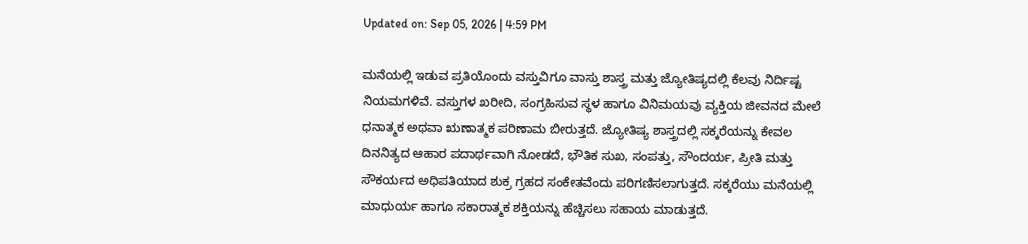Updated on: Sep 05, 2026 | 4:59 PM

ಮನೆಯಲ್ಲಿ ಇಡುವ ಪ್ರತಿಯೊಂದು ವಸ್ತುವಿಗೂ ವಾಸ್ತು ಶಾಸ್ತ್ರ ಮತ್ತು ಜ್ಯೋತಿಷ್ಯದಲ್ಲಿ ಕೆಲವು ನಿರ್ದಿಷ್ಟ ನಿಯಮಗಳಿವೆ. ವಸ್ತುಗಳ ಖರೀದಿ, ಸಂಗ್ರಹಿಸುವ ಸ್ಥಳ ಹಾಗೂ ವಿನಿಮಯವು ವ್ಯಕ್ತಿಯ ಜೀವನದ ಮೇಲೆ ಧನಾತ್ಮಕ ಅಥವಾ ಋಣಾತ್ಮಕ ಪರಿಣಾಮ ಬೀರುತ್ತದೆ. ಜ್ಯೋತಿಷ್ಯ ಶಾಸ್ತ್ರದಲ್ಲಿ ಸಕ್ಕರೆಯನ್ನು ಕೇವಲ ದಿನನಿತ್ಯದ ಆಹಾರ ಪದಾರ್ಥವಾಗಿ ನೋಡದೆ, ಭೌತಿಕ ಸುಖ, ಸಂಪತ್ತು, ಸೌಂದರ್ಯ, ಪ್ರೀತಿ ಮತ್ತು ಸೌಕರ್ಯದ ಅಧಿಪತಿಯಾದ ಶುಕ್ರ ಗ್ರಹದ ಸಂಕೇತವೆಂದು ಪರಿಗಣಿಸಲಾಗುತ್ತದೆ. ಸಕ್ಕರೆಯು ಮನೆಯಲ್ಲಿ ಮಾಧುರ್ಯ ಹಾಗೂ ಸಕಾರಾತ್ಮಕ ಶಕ್ತಿಯನ್ನು ಹೆಚ್ಚಿಸಲು ಸಹಾಯ ಮಾಡುತ್ತದೆ.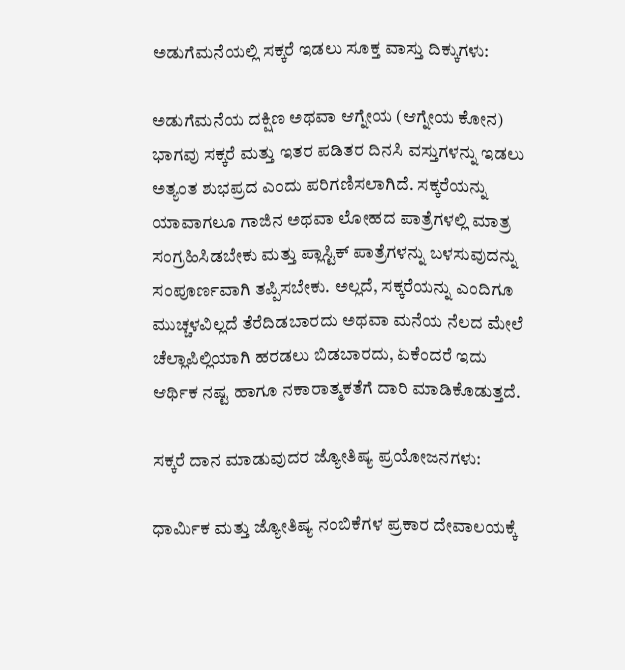ಅಡುಗೆಮನೆಯಲ್ಲಿ ಸಕ್ಕರೆ ಇಡಲು ಸೂಕ್ತ ವಾಸ್ತು ದಿಕ್ಕುಗಳು:

ಅಡುಗೆಮನೆಯ ದಕ್ಷಿಣ ಅಥವಾ ಆಗ್ನೇಯ (ಆಗ್ನೇಯ ಕೋನ) ಭಾಗವು ಸಕ್ಕರೆ ಮತ್ತು ಇತರ ಪಡಿತರ ದಿನಸಿ ವಸ್ತುಗಳನ್ನು ಇಡಲು ಅತ್ಯಂತ ಶುಭಪ್ರದ ಎಂದು ಪರಿಗಣಿಸಲಾಗಿದೆ. ಸಕ್ಕರೆಯನ್ನು ಯಾವಾಗಲೂ ಗಾಜಿನ ಅಥವಾ ಲೋಹದ ಪಾತ್ರೆಗಳಲ್ಲಿ ಮಾತ್ರ ಸಂಗ್ರಹಿಸಿಡಬೇಕು ಮತ್ತು ಪ್ಲಾಸ್ಟಿಕ್ ಪಾತ್ರೆಗಳನ್ನು ಬಳಸುವುದನ್ನು ಸಂಪೂರ್ಣವಾಗಿ ತಪ್ಪಿಸಬೇಕು. ಅಲ್ಲದೆ, ಸಕ್ಕರೆಯನ್ನು ಎಂದಿಗೂ ಮುಚ್ಚಳವಿಲ್ಲದೆ ತೆರೆದಿಡಬಾರದು ಅಥವಾ ಮನೆಯ ನೆಲದ ಮೇಲೆ ಚೆಲ್ಲಾಪಿಲ್ಲಿಯಾಗಿ ಹರಡಲು ಬಿಡಬಾರದು, ಏಕೆಂದರೆ ಇದು ಆರ್ಥಿಕ ನಷ್ಟ ಹಾಗೂ ನಕಾರಾತ್ಮಕತೆಗೆ ದಾರಿ ಮಾಡಿಕೊಡುತ್ತದೆ.

ಸಕ್ಕರೆ ದಾನ ಮಾಡುವುದರ ಜ್ಯೋತಿಷ್ಯ ಪ್ರಯೋಜನಗಳು:

ಧಾರ್ಮಿಕ ಮತ್ತು ಜ್ಯೋತಿಷ್ಯ ನಂಬಿಕೆಗಳ ಪ್ರಕಾರ ದೇವಾಲಯಕ್ಕೆ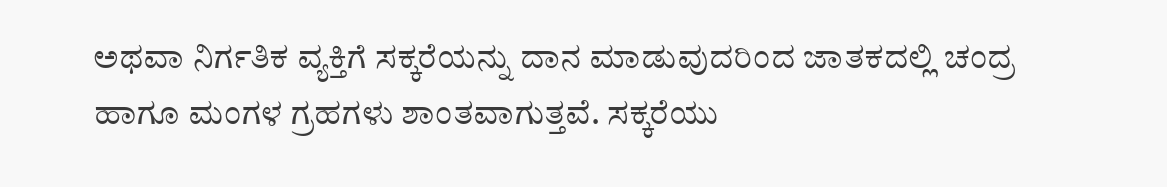ಅಥವಾ ನಿರ್ಗತಿಕ ವ್ಯಕ್ತಿಗೆ ಸಕ್ಕರೆಯನ್ನು ದಾನ ಮಾಡುವುದರಿಂದ ಜಾತಕದಲ್ಲಿ ಚಂದ್ರ ಹಾಗೂ ಮಂಗಳ ಗ್ರಹಗಳು ಶಾಂತವಾಗುತ್ತವೆ. ಸಕ್ಕರೆಯು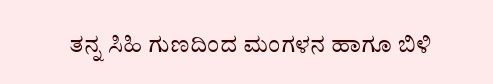ತನ್ನ ಸಿಹಿ ಗುಣದಿಂದ ಮಂಗಳನ ಹಾಗೂ ಬಿಳಿ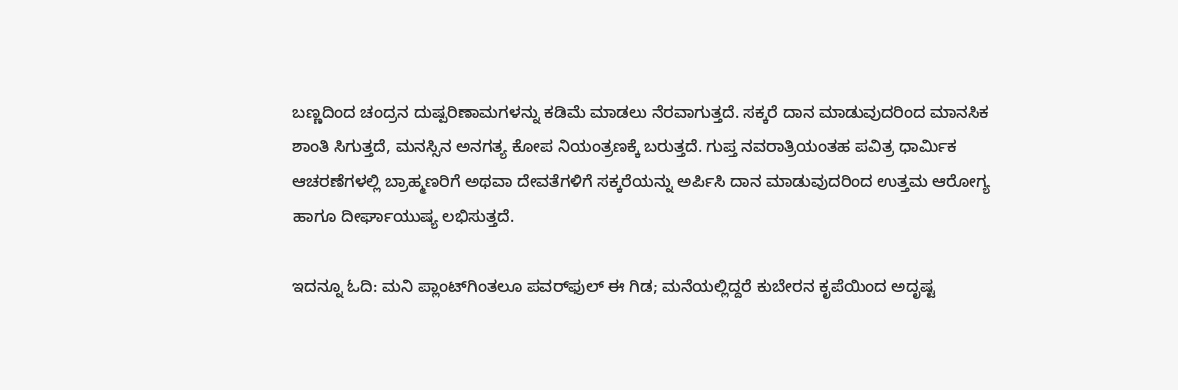ಬಣ್ಣದಿಂದ ಚಂದ್ರನ ದುಷ್ಪರಿಣಾಮಗಳನ್ನು ಕಡಿಮೆ ಮಾಡಲು ನೆರವಾಗುತ್ತದೆ. ಸಕ್ಕರೆ ದಾನ ಮಾಡುವುದರಿಂದ ಮಾನಸಿಕ ಶಾಂತಿ ಸಿಗುತ್ತದೆ, ಮನಸ್ಸಿನ ಅನಗತ್ಯ ಕೋಪ ನಿಯಂತ್ರಣಕ್ಕೆ ಬರುತ್ತದೆ. ಗುಪ್ತ ನವರಾತ್ರಿಯಂತಹ ಪವಿತ್ರ ಧಾರ್ಮಿಕ ಆಚರಣೆಗಳಲ್ಲಿ ಬ್ರಾಹ್ಮಣರಿಗೆ ಅಥವಾ ದೇವತೆಗಳಿಗೆ ಸಕ್ಕರೆಯನ್ನು ಅರ್ಪಿಸಿ ದಾನ ಮಾಡುವುದರಿಂದ ಉತ್ತಮ ಆರೋಗ್ಯ ಹಾಗೂ ದೀರ್ಘಾಯುಷ್ಯ ಲಭಿಸುತ್ತದೆ.

ಇದನ್ನೂ ಓದಿ: ಮನಿ ಪ್ಲಾಂಟ್‌ಗಿಂತಲೂ ಪವರ್‌ಫುಲ್ ಈ ಗಿಡ; ಮನೆಯಲ್ಲಿದ್ದರೆ ಕುಬೇರನ ಕೃಪೆಯಿಂದ ಅದೃಷ್ಟ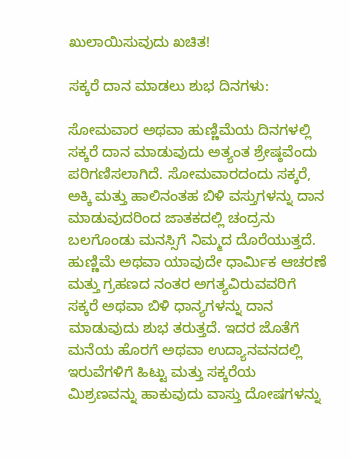ಖುಲಾಯಿಸುವುದು ಖಚಿತ!

ಸಕ್ಕರೆ ದಾನ ಮಾಡಲು ಶುಭ ದಿನಗಳು:

ಸೋಮವಾರ ಅಥವಾ ಹುಣ್ಣಿಮೆಯ ದಿನಗಳಲ್ಲಿ ಸಕ್ಕರೆ ದಾನ ಮಾಡುವುದು ಅತ್ಯಂತ ಶ್ರೇಷ್ಠವೆಂದು ಪರಿಗಣಿಸಲಾಗಿದೆ. ಸೋಮವಾರದಂದು ಸಕ್ಕರೆ, ಅಕ್ಕಿ ಮತ್ತು ಹಾಲಿನಂತಹ ಬಿಳಿ ವಸ್ತುಗಳನ್ನು ದಾನ ಮಾಡುವುದರಿಂದ ಜಾತಕದಲ್ಲಿ ಚಂದ್ರನು ಬಲಗೊಂಡು ಮನಸ್ಸಿಗೆ ನಿಮ್ಮದ ದೊರೆಯುತ್ತದೆ. ಹುಣ್ಣಿಮೆ ಅಥವಾ ಯಾವುದೇ ಧಾರ್ಮಿಕ ಆಚರಣೆ ಮತ್ತು ಗ್ರಹಣದ ನಂತರ ಅಗತ್ಯವಿರುವವರಿಗೆ ಸಕ್ಕರೆ ಅಥವಾ ಬಿಳಿ ಧಾನ್ಯಗಳನ್ನು ದಾನ ಮಾಡುವುದು ಶುಭ ತರುತ್ತದೆ. ಇದರ ಜೊತೆಗೆ ಮನೆಯ ಹೊರಗೆ ಅಥವಾ ಉದ್ಯಾನವನದಲ್ಲಿ ಇರುವೆಗಳಿಗೆ ಹಿಟ್ಟು ಮತ್ತು ಸಕ್ಕರೆಯ ಮಿಶ್ರಣವನ್ನು ಹಾಕುವುದು ವಾಸ್ತು ದೋಷಗಳನ್ನು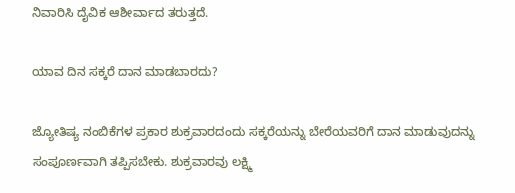ನಿವಾರಿಸಿ ದೈವಿಕ ಆಶೀರ್ವಾದ ತರುತ್ತದೆ.

ಯಾವ ದಿನ ಸಕ್ಕರೆ ದಾನ ಮಾಡಬಾರದು?

ಜ್ಯೋತಿಷ್ಯ ನಂಬಿಕೆಗಳ ಪ್ರಕಾರ ಶುಕ್ರವಾರದಂದು ಸಕ್ಕರೆಯನ್ನು ಬೇರೆಯವರಿಗೆ ದಾನ ಮಾಡುವುದನ್ನು ಸಂಪೂರ್ಣವಾಗಿ ತಪ್ಪಿಸಬೇಕು. ಶುಕ್ರವಾರವು ಲಕ್ಷ್ಮಿ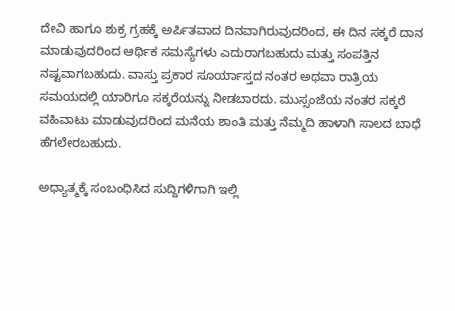ದೇವಿ ಹಾಗೂ ಶುಕ್ರ ಗ್ರಹಕ್ಕೆ ಅರ್ಪಿತವಾದ ದಿನವಾಗಿರುವುದರಿಂದ, ಈ ದಿನ ಸಕ್ಕರೆ ದಾನ ಮಾಡುವುದರಿಂದ ಆರ್ಥಿಕ ಸಮಸ್ಯೆಗಳು ಎದುರಾಗಬಹುದು ಮತ್ತು ಸಂಪತ್ತಿನ ನಷ್ಟವಾಗಬಹುದು. ವಾಸ್ತು ಪ್ರಕಾರ ಸೂರ್ಯಾಸ್ತದ ನಂತರ ಅಥವಾ ರಾತ್ರಿಯ ಸಮಯದಲ್ಲಿ ಯಾರಿಗೂ ಸಕ್ಕರೆಯನ್ನು ನೀಡಬಾರದು. ಮುಸ್ಸಂಜೆಯ ನಂತರ ಸಕ್ಕರೆ ವಹಿವಾಟು ಮಾಡುವುದರಿಂದ ಮನೆಯ ಶಾಂತಿ ಮತ್ತು ನೆಮ್ಮದಿ ಹಾಳಾಗಿ ಸಾಲದ ಬಾಧೆ ಹೆಗಲೇರಬಹುದು.

ಅಧ್ಯಾತ್ಮಕ್ಕೆ ಸಂಬಂಧಿಸಿದ ಸುದ್ದಿಗಳಿಗಾಗಿ ಇಲ್ಲಿ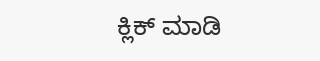ಕ್ಲಿಕ್ ಮಾಡಿ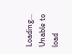Loading...
Unable to load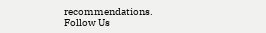recommendations.
Follow Us